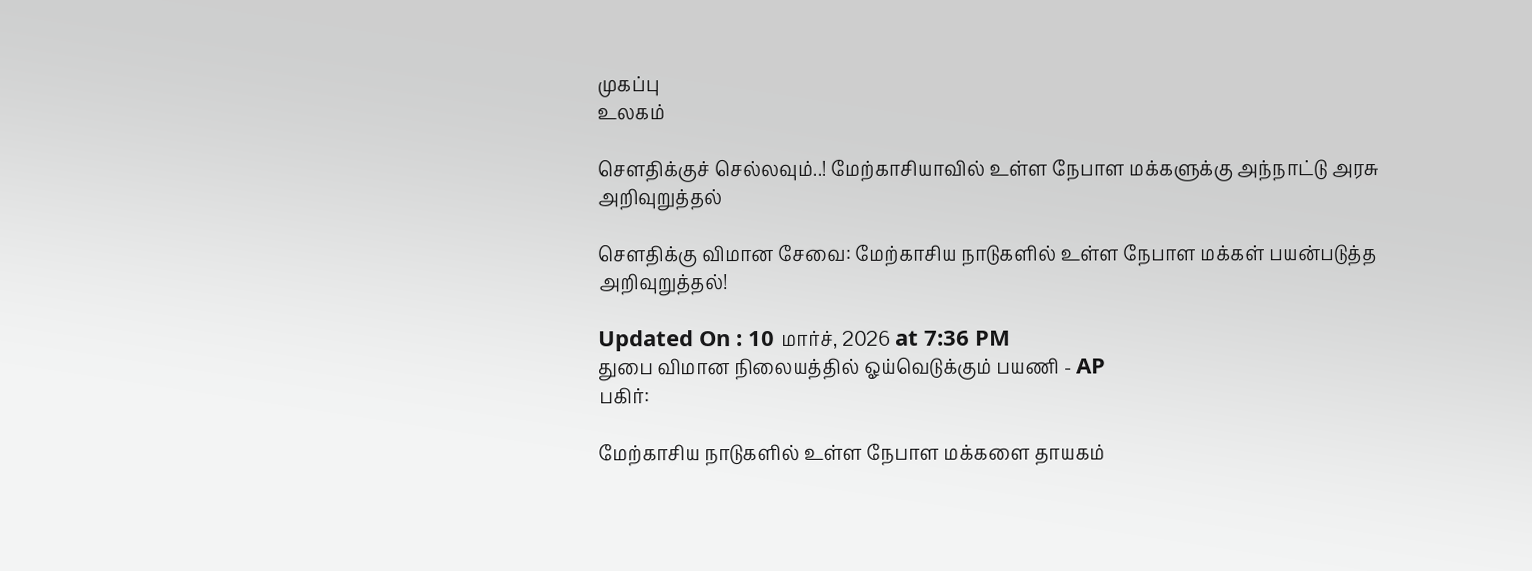முகப்பு
உலகம்

சௌதிக்குச் செல்லவும்..! மேற்காசியாவில் உள்ள நேபாள மக்களுக்கு அந்நாட்டு அரசு அறிவுறுத்தல்

சௌதிக்கு விமான சேவை: மேற்காசிய நாடுகளில் உள்ள நேபாள மக்கள் பயன்படுத்த அறிவுறுத்தல்!

Updated On : 10 மார்ச், 2026 at 7:36 PM
துபை விமான நிலையத்தில் ஓய்வெடுக்கும் பயணி - AP
பகிர்:

மேற்காசிய நாடுகளில் உள்ள நேபாள மக்களை தாயகம்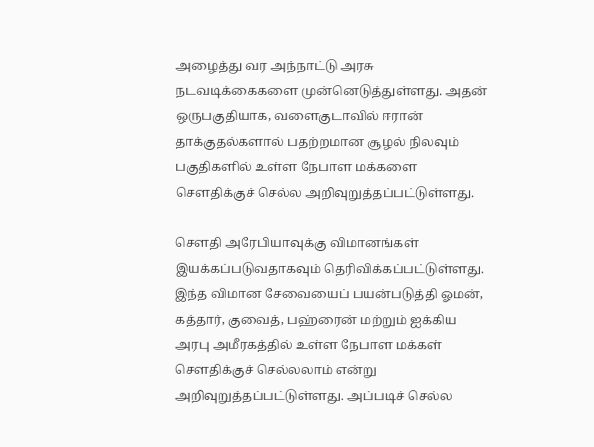அழைத்து வர அந்நாட்டு அரசு நடவடிக்கைகளை முன்னெடுத்துள்ளது. அதன் ஒருபகுதியாக, வளைகுடாவில் ஈரான் தாக்குதல்களால் பதற்றமான சூழல் நிலவும் பகுதிகளில் உள்ள நேபாள மக்களை சௌதிக்குச் செல்ல அறிவுறுத்தப்பட்டுள்ளது.

சௌதி அரேபியாவுக்கு விமானங்கள் இயக்கப்படுவதாகவும் தெரிவிக்கப்பட்டுள்ளது. இந்த விமான சேவையைப் பயன்படுத்தி ஓமன், கத்தார், குவைத், பஹ்ரைன் மற்றும் ஐக்கிய அரபு அமீரகத்தில் உள்ள நேபாள மக்கள் சௌதிக்குச் செல்லலாம் என்று அறிவுறுத்தப்பட்டுள்ளது. அப்படிச் செல்ல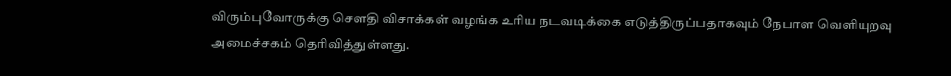விரும்புவோருக்கு சௌதி விசாக்கள் வழங்க உரிய நடவடிக்கை எடுத்திருப்பதாகவும் நேபாள வெளியுறவு அமைச்சகம் தெரிவித்துள்ளது.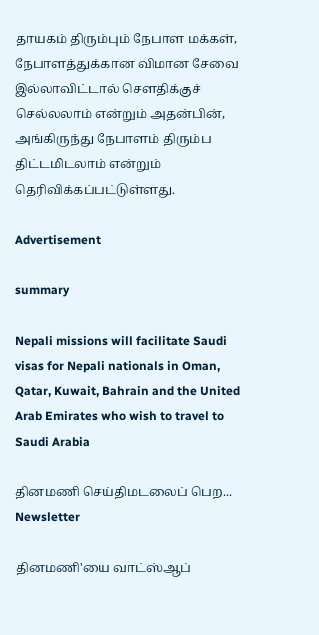தாயகம் திரும்பும் நேபாள மக்கள், நேபாளத்துக்கான விமான சேவை இல்லாவிட்டால் சௌதிக்குச் செல்லலாம் என்றும் அதன்பின், அங்கிருந்து நேபாளம் திரும்ப திட்டமிடலாம் என்றும் தெரிவிக்கப்பட்டுள்ளது.

Advertisement

summary

Nepali missions will facilitate Saudi visas for Nepali nationals in Oman, Qatar, Kuwait, Bahrain and the United Arab Emirates who wish to travel to Saudi Arabia

தினமணி செய்திமடலைப் பெற... Newsletter

தினமணி'யை வாட்ஸ்ஆப்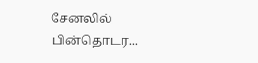சேனலில் பின்தொடர...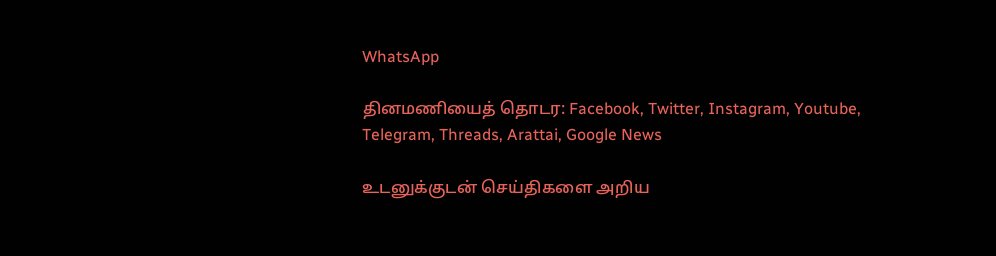WhatsApp

தினமணியைத் தொடர: Facebook, Twitter, Instagram, Youtube, Telegram, Threads, Arattai, Google News

உடனுக்குடன் செய்திகளை அறிய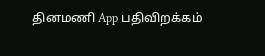தினமணி App பதிவிறக்கம்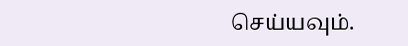செய்யவும்.